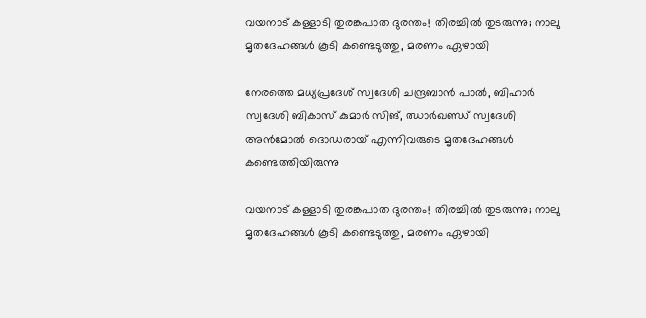വയനാട് കള്ളാടി തുരങ്കപാത ദുരന്തം! തിരച്ചിൽ തുടരുന്നു; നാലു മൃതദേഹങ്ങൾ കൂടി കണ്ടെടുത്തു, മരണം ഏഴായി

നേരത്തെ മധ്യപ്രദേശ് സ്വദേശി ചന്ദ്രബാൻ പാൽ, ബിഹാർ സ്വദേശി ബികാസ് കുമാർ സിങ്, ഝാർഖണ്ഡ് സ്വദേശി അൻമോൽ ദൊഡരായ് എന്നിവരുടെ മൃതദേഹങ്ങൾ കണ്ടെത്തിയിരുന്നു

വയനാട് കള്ളാടി തുരങ്കപാത ദുരന്തം! തിരച്ചിൽ തുടരുന്നു; നാലു മൃതദേഹങ്ങൾ കൂടി കണ്ടെടുത്തു, മരണം ഏഴായി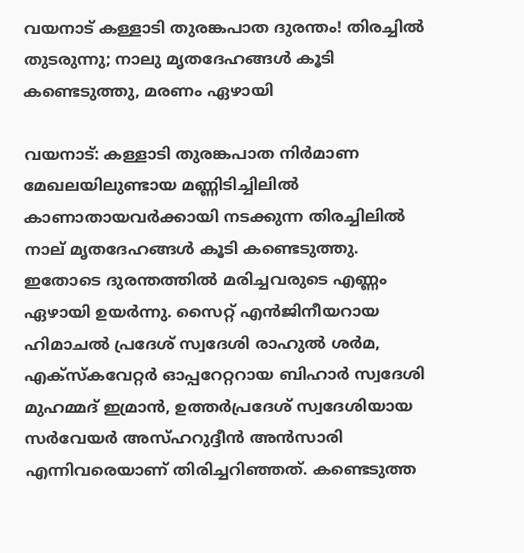വയനാട് കള്ളാടി തുരങ്കപാത ദുരന്തം! തിരച്ചിൽ തുടരുന്നു; നാലു മൃതദേഹങ്ങൾ കൂടി കണ്ടെടുത്തു, മരണം ഏഴായി

വയനാട്: കള്ളാടി തുരങ്കപാത നിർമാണ മേഖലയിലുണ്ടായ മണ്ണിടിച്ചിലിൽ കാണാതായവർക്കായി നടക്കുന്ന തിരച്ചിലിൽ നാല് മൃതദേഹങ്ങൾ കൂടി കണ്ടെടുത്തു. ഇതോടെ ദുരന്തത്തിൽ മരിച്ചവരുടെ എണ്ണം ഏഴായി ഉയർന്നു. സൈറ്റ് എൻജിനീയറായ ഹിമാചൽ പ്രദേശ് സ്വദേശി രാഹുൽ ശർമ, എക്സ്‌കവേറ്റർ ഓപ്പറേറ്ററായ ബിഹാർ സ്വദേശി മുഹമ്മദ് ഇമ്രാൻ, ഉത്തർപ്രദേശ് സ്വദേശിയായ സർവേയർ അസ്ഹറുദ്ദീൻ അൻസാരി എന്നിവരെയാണ് തിരിച്ചറിഞ്ഞത്. കണ്ടെടുത്ത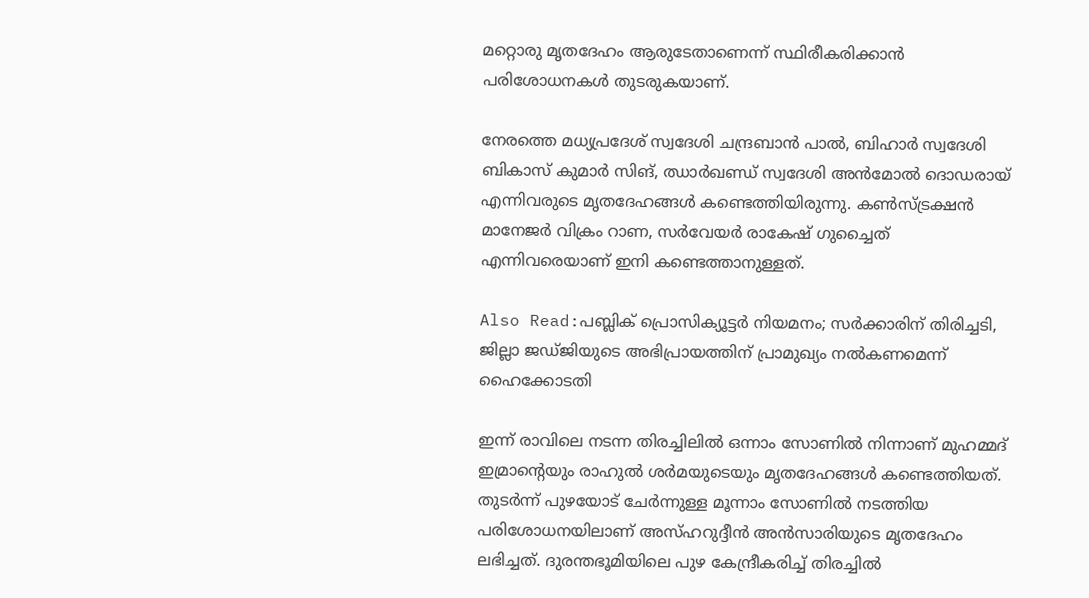മറ്റൊരു മൃതദേഹം ആരുടേതാണെന്ന് സ്ഥിരീകരിക്കാൻ പരിശോധനകൾ തുടരുകയാണ്.

നേരത്തെ മധ്യപ്രദേശ് സ്വദേശി ചന്ദ്രബാൻ പാൽ, ബിഹാർ സ്വദേശി ബികാസ് കുമാർ സിങ്, ഝാർഖണ്ഡ് സ്വദേശി അൻമോൽ ദൊഡരായ് എന്നിവരുടെ മൃതദേഹങ്ങൾ കണ്ടെത്തിയിരുന്നു. കൺസ്ട്രക്ഷൻ മാനേജർ വിക്രം റാണ, സർവേയർ രാകേഷ് ഗുച്ചൈത് എന്നിവരെയാണ് ഇനി കണ്ടെത്താനുള്ളത്.

Also Read:പബ്ലിക് പ്രൊസിക്യൂട്ടർ നിയമനം; സർക്കാരിന് തിരിച്ചടി, ജില്ലാ ജഡ്ജിയുടെ അഭിപ്രായത്തിന് പ്രാമുഖ്യം നൽകണമെന്ന് ഹൈക്കോടതി

ഇന്ന് രാവിലെ നടന്ന തിരച്ചിലിൽ ഒന്നാം സോണിൽ നിന്നാണ് മുഹമ്മദ് ഇമ്രാന്റെയും രാഹുൽ ശർമയുടെയും മൃതദേഹങ്ങൾ കണ്ടെത്തിയത്. തുടർന്ന് പുഴയോട് ചേർന്നുള്ള മൂന്നാം സോണിൽ നടത്തിയ പരിശോധനയിലാണ് അസ്ഹറുദ്ദീൻ അൻസാരിയുടെ മൃതദേഹം ലഭിച്ചത്. ദുരന്തഭൂമിയിലെ പുഴ കേന്ദ്രീകരിച്ച് തിരച്ചിൽ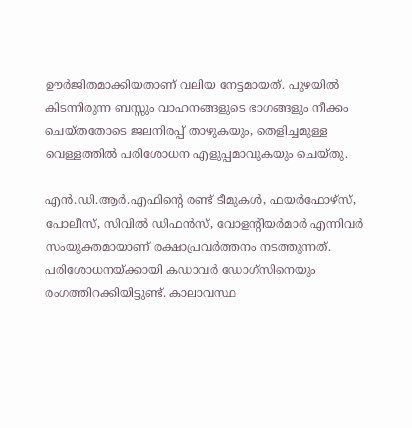ഊർജിതമാക്കിയതാണ് വലിയ നേട്ടമായത്. പുഴയിൽ കിടന്നിരുന്ന ബസ്സും വാഹനങ്ങളുടെ ഭാഗങ്ങളും നീക്കം ചെയ്തതോടെ ജലനിരപ്പ് താഴുകയും, തെളിച്ചമുള്ള വെള്ളത്തിൽ പരിശോധന എളുപ്പമാവുകയും ചെയ്തു.

എൻ.ഡി.ആർ.എഫിന്റെ രണ്ട് ടീമുകൾ, ഫയർഫോഴ്സ്, പോലീസ്, സിവിൽ ഡിഫൻസ്, വോളന്റിയർമാർ എന്നിവർ സംയുക്തമായാണ് രക്ഷാപ്രവർത്തനം നടത്തുന്നത്. പരിശോധനയ്ക്കായി കഡാവർ ഡോഗ്സിനെയും രംഗത്തിറക്കിയിട്ടുണ്ട്. കാലാവസ്ഥ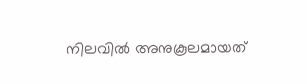നിലവിൽ അനുകൂലമായത്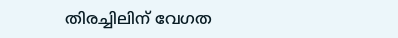തിരച്ചിലിന് വേഗത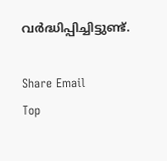വർദ്ധിപ്പിച്ചിട്ടുണ്ട്.

Share Email
Top